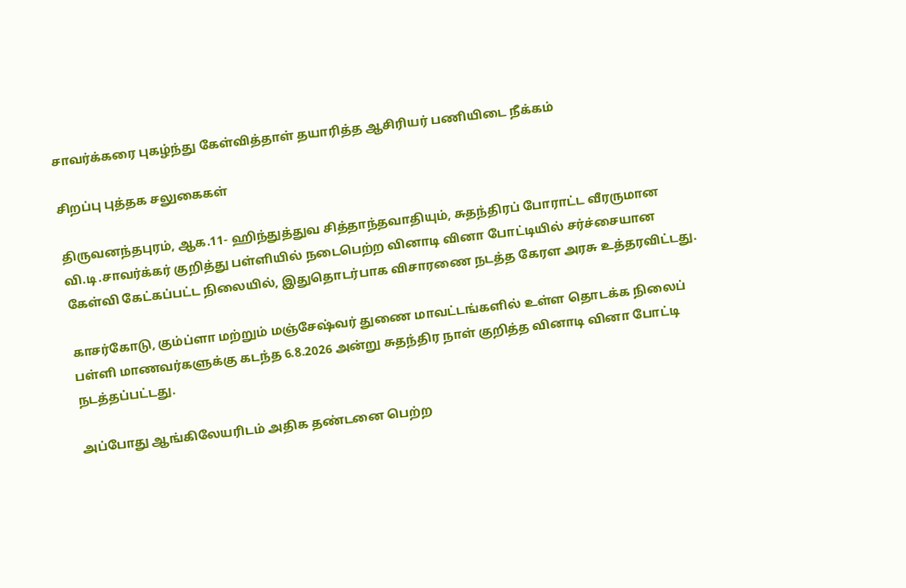சாவர்க்கரை புகழ்ந்து கேள்வித்தாள் தயாரித்த ஆசிரியர் பணியிடை நீக்கம்

சிறப்பு புத்தக சலுகைகள்

திருவனந்தபுரம், ஆக.11- ஹிந்துத்துவ சித்தாந்தவாதியும், சுதந்திரப் போராட்ட வீரருமான வி.டி.சாவர்க்கர் குறித்து பள்ளியில் நடைபெற்ற வினாடி வினா போட்டியில் சர்ச்சையான கேள்வி கேட்கப்பட்ட நிலையில், இதுதொடர்பாக விசாரணை நடத்த கேரள அரசு உத்தரவிட்டது.

காசர்கோடு, கும்ப்ளா மற்றும் மஞ்சேஷ்வர் துணை மாவட்டங்களில் உள்ள தொடக்க நிலைப் பள்ளி மாணவர்களுக்கு கடந்த 6.8.2026 அன்று சுதந்திர நாள் குறித்த வினாடி வினா போட்டி நடத்தப்பட்டது.

அப்போது ஆங்கிலேயரிடம் அதிக தண்டனை பெற்ற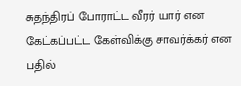சுதந்திரப் போராட்ட வீரர் யார் என கேட்கப்பட்ட கேள்விக்கு சாவர்க்கர் என பதில்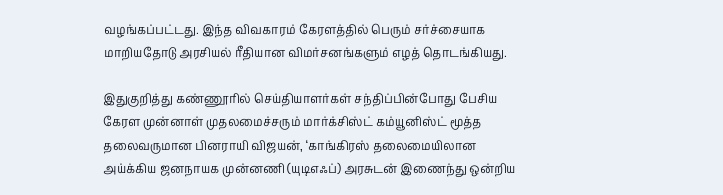வழங்கப்பட்டது. இந்த விவகாரம் கேரளத்தில் பெரும் சர்ச்சையாக மாறியதோடு அரசியல் ரீதியான விமர்சனங்களும் எழத் தொடங்கியது.

இதுகுறித்து கண்ணூரில் செய்தியாளர்கள் சந்திப்பின்போது பேசிய கேரள முன்னாள் முதலமைச்சரும் மார்க்சிஸ்ட் கம்யூனிஸ்ட் மூத்த தலைவருமான பினராயி விஜயன், ‘காங்கிரஸ் தலைமையிலான அய்க்கிய ஜனநாயக முன்னணி (யுடிஎஃப்) அரசுடன் இணைந்து ஒன்றிய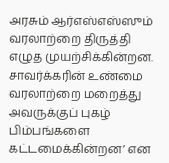அரசும் ஆர்எஸ்எஸ்ஸும் வரலாற்றை திருத்தி எழுத முயற்சிக்கின்றன. சாவர்க்கரின் உண்மை வரலாற்றை மறைத்து அவருக்குப் புகழ் பிம்பங்களை கட்டமைக்கின்றன’ என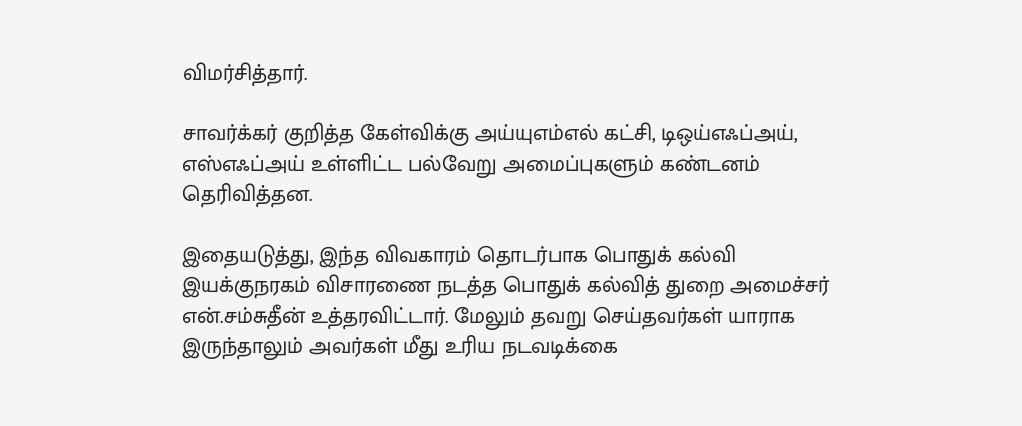விமர்சித்தார்.

சாவர்க்கர் குறித்த கேள்விக்கு அய்யுஎம்எல் கட்சி, டிஒய்எஃப்அய், எஸ்எஃப்அய் உள்ளிட்ட பல்வேறு அமைப்புகளும் கண்டனம் தெரிவித்தன.

இதையடுத்து, இந்த விவகாரம் தொடர்பாக பொதுக் கல்வி இயக்குநரகம் விசாரணை நடத்த பொதுக் கல்வித் துறை அமைச்சர்
என்.சம்சுதீன் உத்தரவிட்டார். மேலும் தவறு செய்தவர்கள் யாராக இருந்தாலும் அவர்கள் மீது உரிய நடவடிக்கை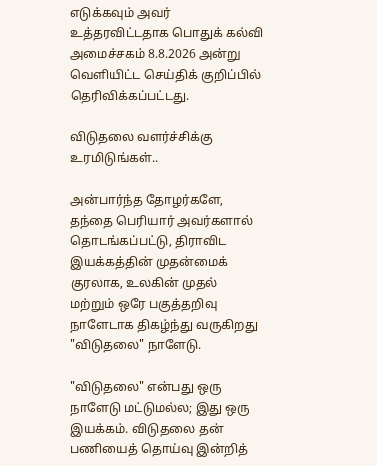எடுக்கவும் அவர் உத்தரவிட்டதாக பொதுக் கல்வி அமைச்சகம் 8.8.2026 அன்று வெளியிட்ட செய்திக் குறிப்பில் தெரிவிக்கப்பட்டது.

விடுதலை வளர்ச்சிக்கு உரமிடுங்கள்..

அன்பார்ந்த தோழர்களே, தந்தை பெரியார் அவர்களால் தொடங்கப்பட்டு, திராவிட இயக்கத்தின் முதன்மைக் குரலாக, உலகின் முதல் மற்றும் ஒரே பகுத்தறிவு நாளேடாக திகழ்ந்து வருகிறது "விடுதலை" நாளேடு.

"விடுதலை" என்பது ஒரு நாளேடு மட்டுமல்ல; இது ஒரு இயக்கம். விடுதலை தன் பணியைத் தொய்வு இன்றித்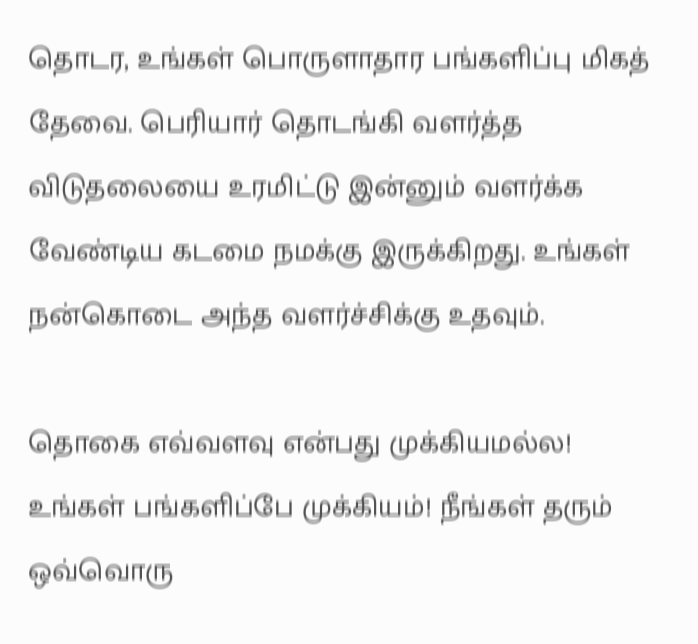தொடர, உங்கள் பொருளாதார பங்களிப்பு மிகத் தேவை. பெரியார் தொடங்கி வளர்த்த விடுதலையை உரமிட்டு இன்னும் வளர்க்க வேண்டிய கடமை நமக்கு இருக்கிறது. உங்கள் நன்கொடை அந்த வளர்ச்சிக்கு உதவும்.

தொகை எவ்வளவு என்பது முக்கியமல்ல! உங்கள் பங்களிப்பே முக்கியம்! நீங்கள் தரும் ஒவ்வொரு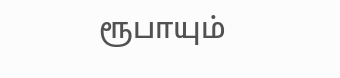ரூபாயும்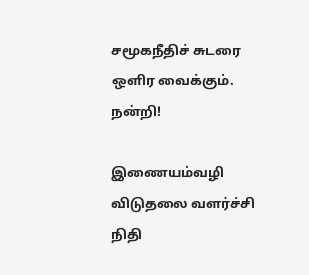சமூகநீதிச் சுடரை ஒளிர வைக்கும். நன்றி!

இணையம்வழி விடுதலை வளர்ச்சி நிதி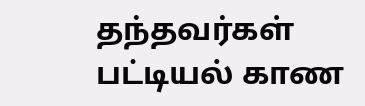தந்தவர்கள் பட்டியல் காண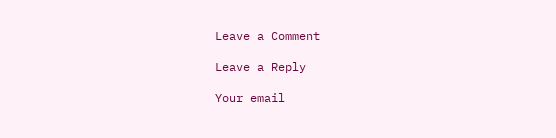Leave a Comment

Leave a Reply

Your email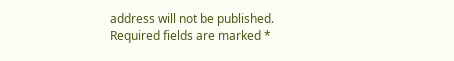address will not be published. Required fields are marked *